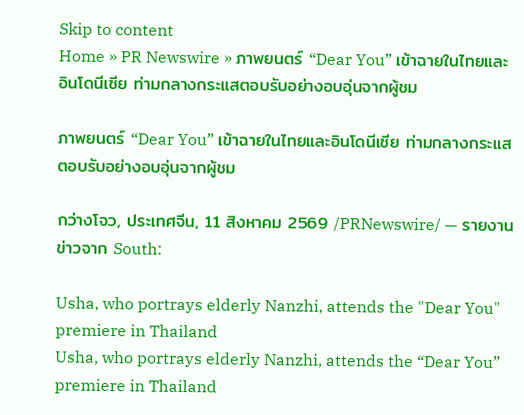Skip to content
Home » PR Newswire » ภาพยนตร์ “Dear You” เข้าฉายในไทยและอินโดนีเซีย ท่ามกลางกระแสตอบรับอย่างอบอุ่นจากผู้ชม

ภาพยนตร์ “Dear You” เข้าฉายในไทยและอินโดนีเซีย ท่ามกลางกระแสตอบรับอย่างอบอุ่นจากผู้ชม

กว่างโจว, ประเทศจีน, 11 สิงหาคม 2569 /PRNewswire/ — รายงานข่าวจาก South:

Usha, who portrays elderly Nanzhi, attends the "Dear You" premiere in Thailand
Usha, who portrays elderly Nanzhi, attends the “Dear You” premiere in Thailand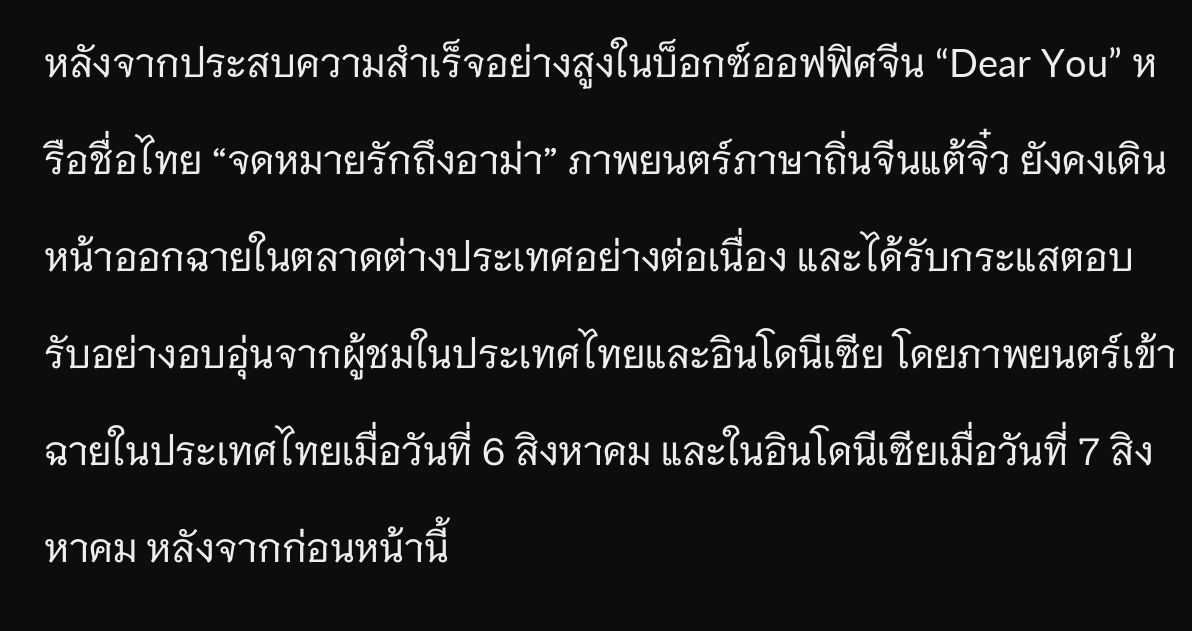หลังจากประสบความสำเร็จอย่างสูงในบ็อกซ์ออฟฟิศจีน “Dear You” หรือชื่อไทย “จดหมายรักถึงอาม่า” ภาพยนตร์ภาษาถิ่นจีนแต้จิ๋ว ยังคงเดินหน้าออกฉายในตลาดต่างประเทศอย่างต่อเนื่อง และได้รับกระแสตอบรับอย่างอบอุ่นจากผู้ชมในประเทศไทยและอินโดนีเซีย โดยภาพยนตร์เข้าฉายในประเทศไทยเมื่อวันที่ 6 สิงหาคม และในอินโดนีเซียเมื่อวันที่ 7 สิงหาคม หลังจากก่อนหน้านี้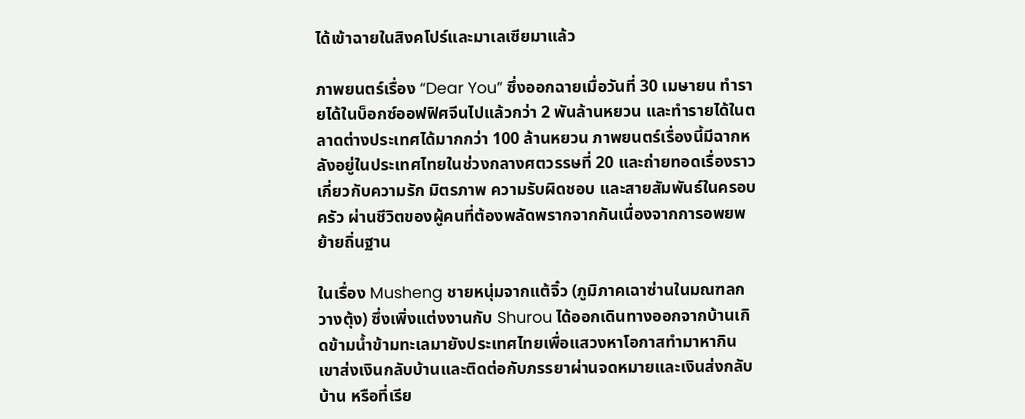ได้เข้าฉายในสิงคโปร์และมาเลเซียมาแล้ว

ภาพยนตร์เรื่อง “Dear You” ซึ่งออกฉายเมื่อวันที่ 30 เมษายน ทำรายได้ในบ็อกซ์ออฟฟิศจีนไปแล้วกว่า 2 พันล้านหยวน และทำรายได้ในตลาดต่างประเทศได้มากกว่า 100 ล้านหยวน ภาพยนตร์เรื่องนี้มีฉากหลังอยู่ในประเทศไทยในช่วงกลางศตวรรษที่ 20 และถ่ายทอดเรื่องราวเกี่ยวกับความรัก มิตรภาพ ความรับผิดชอบ และสายสัมพันธ์ในครอบครัว ผ่านชีวิตของผู้คนที่ต้องพลัดพรากจากกันเนื่องจากการอพยพย้ายถิ่นฐาน

ในเรื่อง Musheng ชายหนุ่มจากแต้จิ๋ว (ภูมิภาคเฉาซ่านในมณฑลกวางตุ้ง) ซึ่งเพิ่งแต่งงานกับ Shurou ได้ออกเดินทางออกจากบ้านเกิดข้ามน้ำข้ามทะเลมายังประเทศไทยเพื่อแสวงหาโอกาสทำมาหากิน เขาส่งเงินกลับบ้านและติดต่อกับภรรยาผ่านจดหมายและเงินส่งกลับบ้าน หรือที่เรีย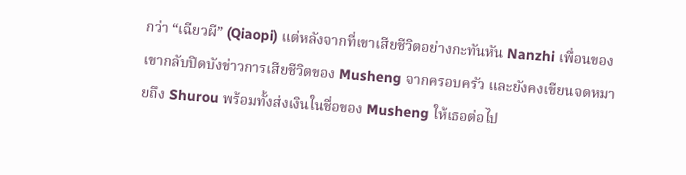กว่า “เฉียวผี” (Qiaopi) แต่หลังจากที่เขาเสียชีวิตอย่างกะทันหัน Nanzhi เพื่อนของเขากลับปิดบังข่าวการเสียชีวิตของ Musheng จากครอบครัว และยังคงเขียนจดหมายถึง Shurou พร้อมทั้งส่งเงินในชื่อของ Musheng ให้เธอต่อไป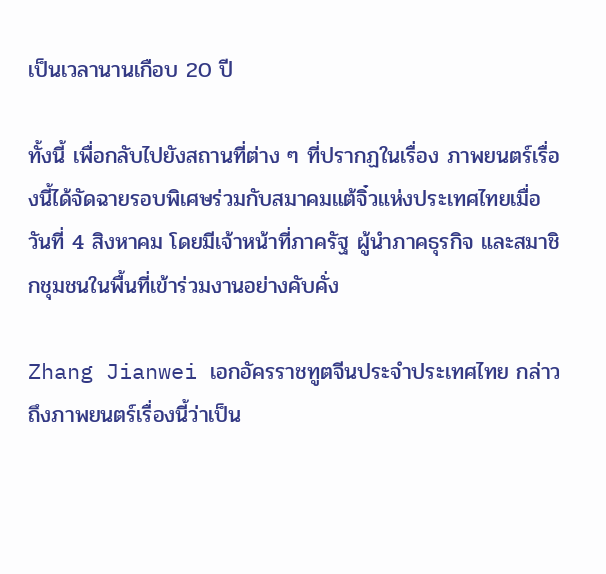เป็นเวลานานเกือบ 20 ปี

ทั้งนี้ เพื่อกลับไปยังสถานที่ต่าง ๆ ที่ปรากฏในเรื่อง ภาพยนตร์เรื่องนี้ได้จัดฉายรอบพิเศษร่วมกับสมาคมแต้จิ๋วแห่งประเทศไทยเมื่อวันที่ 4 สิงหาคม โดยมีเจ้าหน้าที่ภาครัฐ ผู้นำภาคธุรกิจ และสมาชิกชุมชนในพื้นที่เข้าร่วมงานอย่างคับคั่ง

Zhang Jianwei เอกอัครราชทูตจีนประจำประเทศไทย กล่าวถึงภาพยนตร์เรื่องนี้ว่าเป็น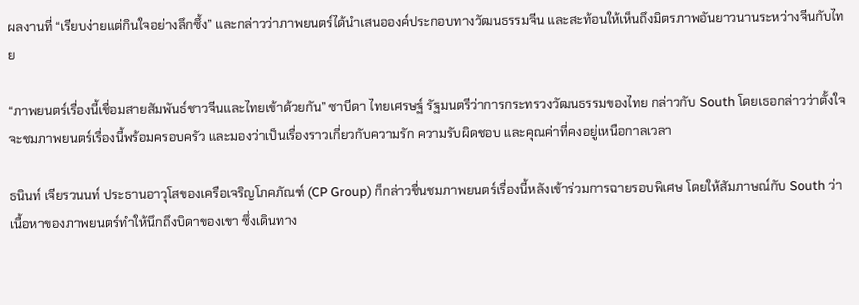ผลงานที่ “เรียบง่ายแต่กินใจอย่างลึกซึ้ง” และกล่าวว่าภาพยนตร์ได้นำเสนอองค์ประกอบทางวัฒนธรรมจีน และสะท้อนให้เห็นถึงมิตรภาพอันยาวนานระหว่างจีนกับไทย

“ภาพยนตร์เรื่องนี้เชื่อมสายสัมพันธ์ชาวจีนและไทยเข้าด้วยกัน” ซาบีดา ไทยเศรษฐ์ รัฐมนตรีว่าการกระทรวงวัฒนธรรมของไทย กล่าวกับ South โดยเธอกล่าวว่าตั้งใจจะชมภาพยนตร์เรื่องนี้พร้อมครอบครัว และมองว่าเป็นเรื่องราวเกี่ยวกับความรัก ความรับผิดชอบ และคุณค่าที่คงอยู่เหนือกาลเวลา

ธนินท์ เจียรวนนท์ ประธานอาวุโสของเครือเจริญโภคภัณฑ์ (CP Group) ก็กล่าวชื่นชมภาพยนตร์เรื่องนี้หลังเข้าร่วมการฉายรอบพิเศษ โดยให้สัมภาษณ์กับ South ว่า เนื้อหาของภาพยนตร์ทำให้นึกถึงบิดาของเขา ซึ่งเดินทาง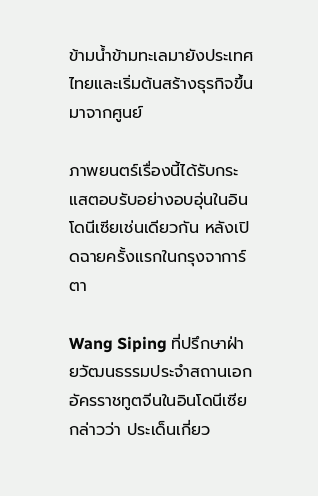ข้ามน้ำข้ามทะเลมายังประเทศไทยและเริ่มต้นสร้างธุรกิจขึ้นมาจากศูนย์

ภาพยนตร์เรื่องนี้ได้รับกระแสตอบรับอย่างอบอุ่นในอินโดนีเซียเช่นเดียวกัน หลังเปิดฉายครั้งแรกในกรุงจาการ์ตา

Wang Siping ที่ปรึกษาฝ่ายวัฒนธรรมประจำสถานเอกอัครราชทูตจีนในอินโดนีเซีย กล่าวว่า ประเด็นเกี่ยว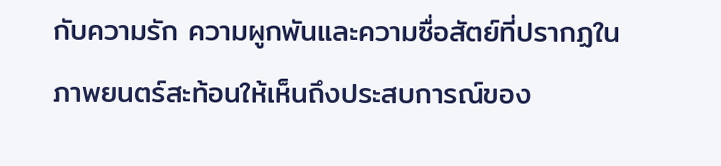กับความรัก ความผูกพันและความซื่อสัตย์ที่ปรากฏในภาพยนตร์สะท้อนให้เห็นถึงประสบการณ์ของ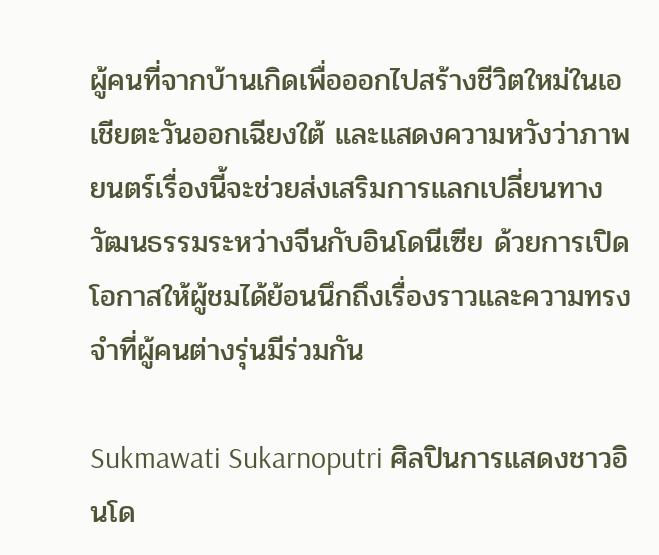ผู้คนที่จากบ้านเกิดเพื่อออกไปสร้างชีวิตใหม่ในเอเชียตะวันออกเฉียงใต้ และแสดงความหวังว่าภาพยนตร์เรื่องนี้จะช่วยส่งเสริมการแลกเปลี่ยนทางวัฒนธรรมระหว่างจีนกับอินโดนีเซีย ด้วยการเปิดโอกาสให้ผู้ชมได้ย้อนนึกถึงเรื่องราวและความทรงจำที่ผู้คนต่างรุ่นมีร่วมกัน

Sukmawati Sukarnoputri ศิลปินการแสดงชาวอินโด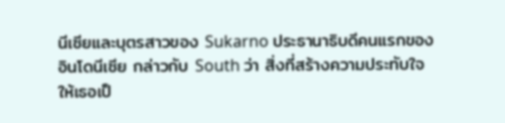นีเซียและบุตรสาวของ Sukarno ประธานาธิบดีคนแรกของอินโดนีเซีย กล่าวกับ South ว่า สิ่งที่สร้างความประทับใจให้เธอเป็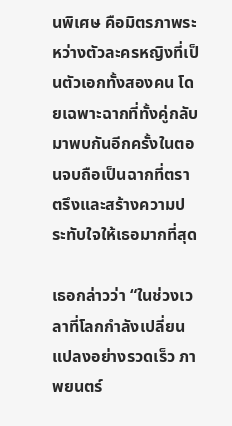นพิเศษ คือมิตรภาพระหว่างตัวละครหญิงที่เป็นตัวเอกทั้งสองคน โดยเฉพาะฉากที่ทั้งคู่กลับมาพบกันอีกครั้งในตอนจบถือเป็นฉากที่ตราตรึงและสร้างความประทับใจให้เธอมากที่สุด

เธอกล่าวว่า “ในช่วงเวลาที่โลกกำลังเปลี่ยนแปลงอย่างรวดเร็ว ภาพยนตร์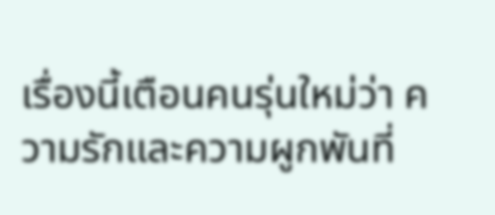เรื่องนี้เตือนคนรุ่นใหม่ว่า ความรักและความผูกพันที่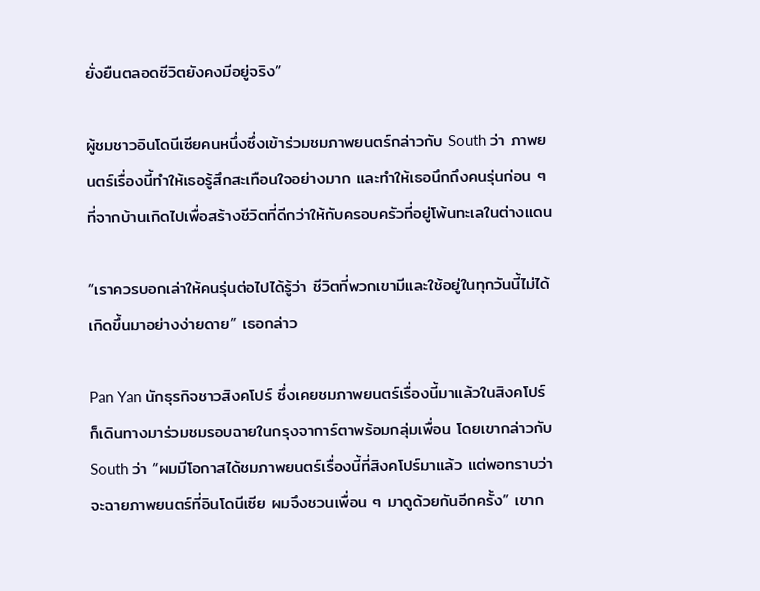ยั่งยืนตลอดชีวิตยังคงมีอยู่จริง”

ผู้ชมชาวอินโดนีเซียคนหนึ่งซึ่งเข้าร่วมชมภาพยนตร์กล่าวกับ South ว่า ภาพยนตร์เรื่องนี้ทำให้เธอรู้สึกสะเทือนใจอย่างมาก และทำให้เธอนึกถึงคนรุ่นก่อน ๆ ที่จากบ้านเกิดไปเพื่อสร้างชีวิตที่ดีกว่าให้กับครอบครัวที่อยู่โพ้นทะเลในต่างแดน

“เราควรบอกเล่าให้คนรุ่นต่อไปได้รู้ว่า ชีวิตที่พวกเขามีและใช้อยู่ในทุกวันนี้ไม่ได้เกิดขึ้นมาอย่างง่ายดาย” เธอกล่าว

Pan Yan นักธุรกิจชาวสิงคโปร์ ซึ่งเคยชมภาพยนตร์เรื่องนี้มาแล้วในสิงคโปร์ ก็เดินทางมาร่วมชมรอบฉายในกรุงจาการ์ตาพร้อมกลุ่มเพื่อน โดยเขากล่าวกับ South ว่า “ผมมีโอกาสได้ชมภาพยนตร์เรื่องนี้ที่สิงคโปร์มาแล้ว แต่พอทราบว่าจะฉายภาพยนตร์ที่อินโดนีเซีย ผมจึงชวนเพื่อน ๆ มาดูด้วยกันอีกครั้ง” เขาก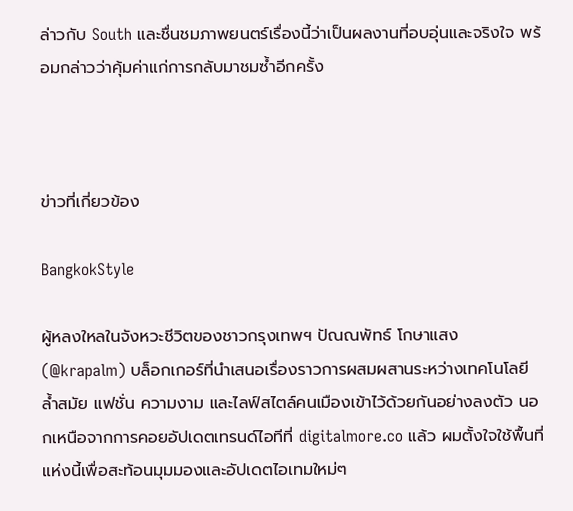ล่าวกับ South และชื่นชมภาพยนตร์เรื่องนี้ว่าเป็นผลงานที่อบอุ่นและจริงใจ พร้อมกล่าวว่าคุ้มค่าแก่การกลับมาชมซ้ำอีกครั้ง



ข่าวที่เกี่ยวข้อง

BangkokStyle

ผู้หลงใหลในจังหวะชีวิตของชาวกรุงเทพฯ ปัณณพัทธ์ โกษาแสง (@krapalm) บล็อกเกอร์ที่นำเสนอเรื่องราวการผสมผสานระหว่างเทคโนโลยีล้ำสมัย แฟชั่น ความงาม และไลฟ์สไตล์คนเมืองเข้าไว้ด้วยกันอย่างลงตัว นอกเหนือจากการคอยอัปเดตเทรนด์ไอทีที่ digitalmore.co แล้ว ผมตั้งใจใช้พื้นที่แห่งนี้เพื่อสะท้อนมุมมองและอัปเดตไอเทมใหม่ๆ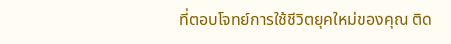ที่ตอบโจทย์การใช้ชีวิตยุคใหม่ของคุณ ติด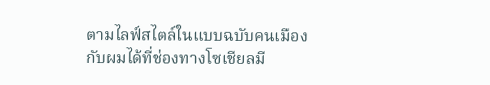ตามไลฟ์สไตล์ในแบบฉบับคนเมืองกับผมได้ที่ช่องทางโซเชียลมี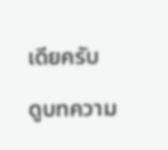เดียครับ

ดูบทความ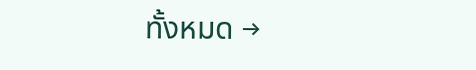ทั้งหมด →